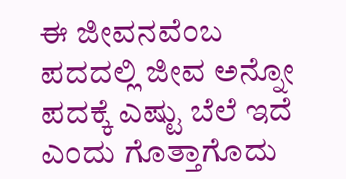ಈ ಜೀವನವೆಂಬ ಪದದಲ್ಲಿ ಜೀವ ಅನ್ನೋ ಪದಕ್ಕೆ ಎಷ್ಟು ಬೆಲೆ ಇದೆ ಎಂದು ಗೊತ್ತಾಗೊದು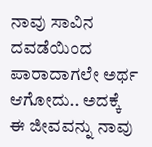ನಾವು ಸಾವಿನ ದವಡೆಯಿಂದ ಪಾರಾದಾಗಲೇ ಅರ್ಥ ಆಗೋದು.. ಅದಕ್ಕೆ ಈ ಜೀವವನ್ನು ನಾವು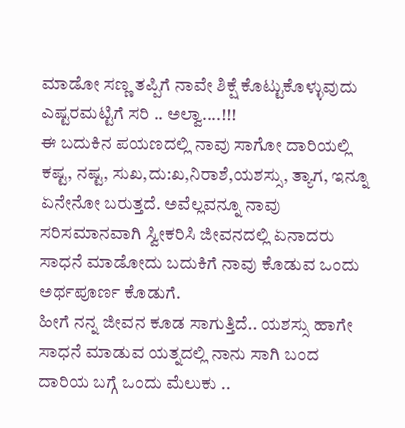ಮಾಡೋ ಸಣ್ಣ ತಪ್ಪಿಗೆ ನಾವೇ ಶಿಕ್ಷೆ ಕೊಟ್ಟುಕೊಳ್ಳುವುದು ಎಷ್ಟರಮಟ್ಟಿಗೆ ಸರಿ .. ಅಲ್ವಾ....!!!
ಈ ಬದುಕಿನ ಪಯಣದಲ್ಲಿ ನಾವು ಸಾಗೋ ದಾರಿಯಲ್ಲಿ ಕಷ್ಟ, ನಷ್ಟ, ಸುಖ,ದು:ಖ,ನಿರಾಶೆ,ಯಶಸ್ಸು, ತ್ಯಾಗ, ಇನ್ನೂ ಏನೇನೋ ಬರುತ್ತದೆ. ಅವೆಲ್ಲವನ್ನೂ ನಾವು ಸರಿಸಮಾನವಾಗಿ ಸ್ವೀಕರಿಸಿ ಜೀವನದಲ್ಲಿ ಏನಾದರು ಸಾಧನೆ ಮಾಡೋದು ಬದುಕಿಗೆ ನಾವು ಕೊಡುವ ಒಂದು ಅರ್ಥಪೂರ್ಣ ಕೊಡುಗೆ.
ಹೀಗೆ ನನ್ನ ಜೀವನ ಕೂಡ ಸಾಗುತ್ತಿದೆ.. ಯಶಸ್ಸು ಹಾಗೇ ಸಾಧನೆ ಮಾಡುವ ಯತ್ನದಲ್ಲಿ ನಾನು ಸಾಗಿ ಬಂದ ದಾರಿಯ ಬಗ್ಗೆ ಒಂದು ಮೆಲುಕು ..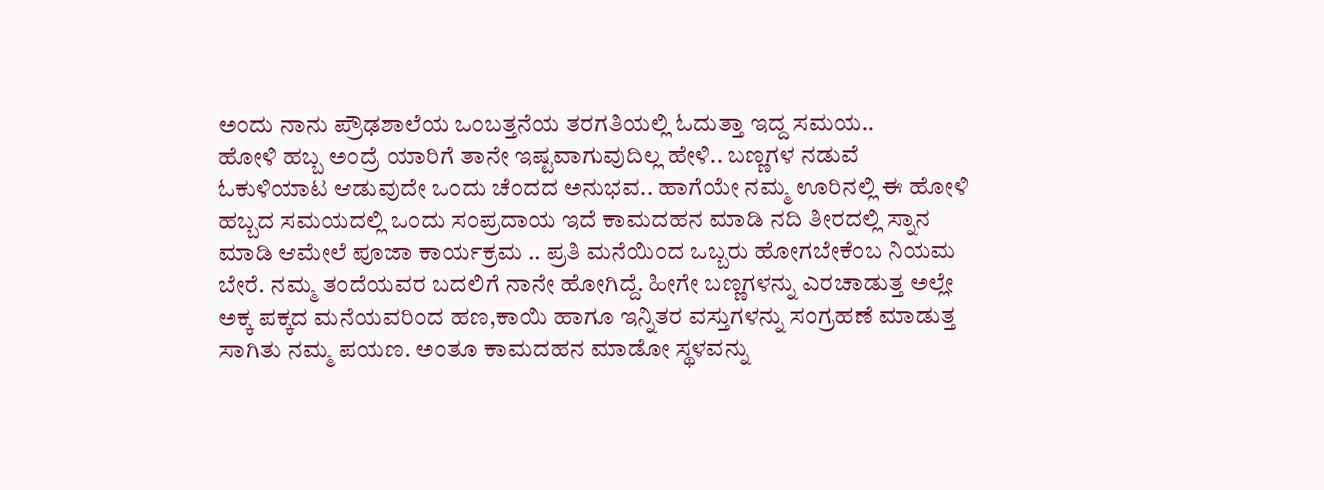ಅಂದು ನಾನು ಪ್ರೌಢಶಾಲೆಯ ಒಂಬತ್ತನೆಯ ತರಗತಿಯಲ್ಲಿ ಓದುತ್ತಾ ಇದ್ದ ಸಮಯ..
ಹೋಳಿ ಹಬ್ಬ ಅಂದ್ರೆ ಯಾರಿಗೆ ತಾನೇ ಇಷ್ಟವಾಗುವುದಿಲ್ಲ ಹೇಳಿ.. ಬಣ್ಣಗಳ ನಡುವೆ ಓಕುಳಿಯಾಟ ಆಡುವುದೇ ಒಂದು ಚೆಂದದ ಅನುಭವ.. ಹಾಗೆಯೇ ನಮ್ಮ ಊರಿನಲ್ಲಿ ಈ ಹೋಳಿ ಹಬ್ಬದ ಸಮಯದಲ್ಲಿ ಒಂದು ಸಂಪ್ರದಾಯ ಇದೆ ಕಾಮದಹನ ಮಾಡಿ ನದಿ ತೀರದಲ್ಲಿ ಸ್ನಾನ ಮಾಡಿ ಆಮೇಲೆ ಪೂಜಾ ಕಾರ್ಯಕ್ರಮ .. ಪ್ರತಿ ಮನೆಯಿಂದ ಒಬ್ಬರು ಹೋಗಬೇಕೆಂಬ ನಿಯಮ ಬೇರೆ. ನಮ್ಮ ತಂದೆಯವರ ಬದಲಿಗೆ ನಾನೇ ಹೋಗಿದ್ದೆ. ಹೀಗೇ ಬಣ್ಣಗಳನ್ನು ಎರಚಾಡುತ್ತ ಅಲ್ಲೇ ಅಕ್ಕ ಪಕ್ಕದ ಮನೆಯವರಿಂದ ಹಣ,ಕಾಯಿ ಹಾಗೂ ಇನ್ನಿತರ ವಸ್ತುಗಳನ್ನು ಸಂಗ್ರಹಣೆ ಮಾಡುತ್ತ ಸಾಗಿತು ನಮ್ಮ ಪಯಣ. ಅಂತೂ ಕಾಮದಹನ ಮಾಡೋ ಸ್ಥಳವನ್ನು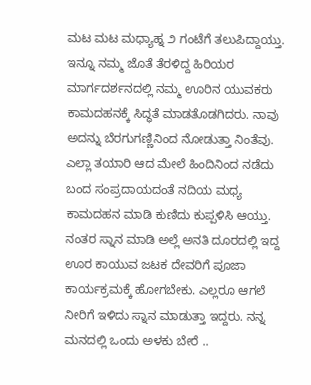ಮಟ ಮಟ ಮಧ್ಯಾಹ್ನ ೨ ಗಂಟೆಗೆ ತಲುಪಿದ್ದಾಯ್ತು. ಇನ್ನೂ ನಮ್ಮ ಜೊತೆ ತೆರಳಿದ್ದ ಹಿರಿಯರ ಮಾರ್ಗದರ್ಶನದಲ್ಲಿ ನಮ್ಮ ಊರಿನ ಯುವಕರು ಕಾಮದಹನಕ್ಕೆ ಸಿದ್ಧತೆ ಮಾಡತೊಡಗಿದರು. ನಾವು ಅದನ್ನು ಬೆರಗುಗಣ್ಣಿನಿಂದ ನೋಡುತ್ತಾ ನಿಂತೆವು. ಎಲ್ಲಾ ತಯಾರಿ ಆದ ಮೇಲೆ ಹಿಂದಿನಿಂದ ನಡೆದು ಬಂದ ಸಂಪ್ರದಾಯದಂತೆ ನದಿಯ ಮಧ್ಯ ಕಾಮದಹನ ಮಾಡಿ ಕುಣಿದು ಕುಪ್ಪಳಿಸಿ ಆಯ್ತು. ನಂತರ ಸ್ನಾನ ಮಾಡಿ ಅಲ್ಲೆ ಅನತಿ ದೂರದಲ್ಲಿ ಇದ್ದ ಊರ ಕಾಯುವ ಜಟಕ ದೇವರಿಗೆ ಪೂಜಾ ಕಾರ್ಯಕ್ರಮಕ್ಕೆ ಹೋಗಬೇಕು. ಎಲ್ಲರೂ ಆಗಲೆ ನೀರಿಗೆ ಇಳಿದು ಸ್ನಾನ ಮಾಡುತ್ತಾ ಇದ್ದರು. ನನ್ನ ಮನದಲ್ಲಿ ಒಂದು ಅಳಕು ಬೇರೆ ..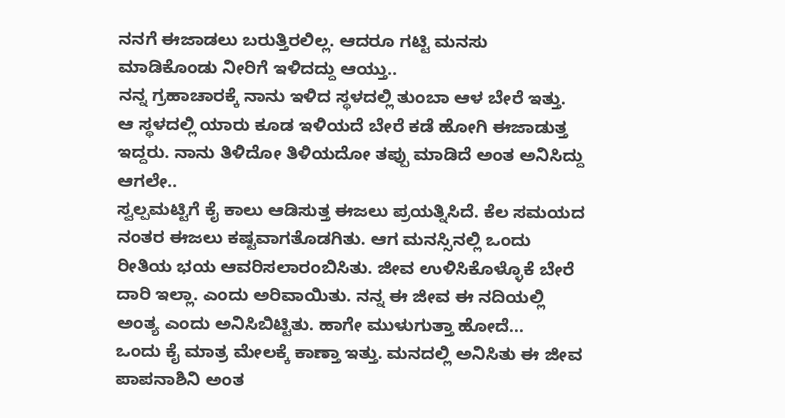ನನಗೆ ಈಜಾಡಲು ಬರುತ್ತಿರಲಿಲ್ಲ. ಆದರೂ ಗಟ್ಟಿ ಮನಸು ಮಾಡಿಕೊಂಡು ನೀರಿಗೆ ಇಳಿದದ್ದು ಆಯ್ತು..
ನನ್ನ ಗ್ರಹಾಚಾರಕ್ಕೆ ನಾನು ಇಳಿದ ಸ್ಥಳದಲ್ಲಿ ತುಂಬಾ ಆಳ ಬೇರೆ ಇತ್ತು. ಆ ಸ್ಥಳದಲ್ಲಿ ಯಾರು ಕೂಡ ಇಳಿಯದೆ ಬೇರೆ ಕಡೆ ಹೋಗಿ ಈಜಾಡುತ್ತ ಇದ್ದರು. ನಾನು ತಿಳಿದೋ ತಿಳಿಯದೋ ತಪ್ಪು ಮಾಡಿದೆ ಅಂತ ಅನಿಸಿದ್ದು ಆಗಲೇ..
ಸ್ವಲ್ಪಮಟ್ಟಿಗೆ ಕೈ ಕಾಲು ಆಡಿಸುತ್ತ ಈಜಲು ಪ್ರಯತ್ನಿಸಿದೆ. ಕೆಲ ಸಮಯದ ನಂತರ ಈಜಲು ಕಷ್ಟವಾಗತೊಡಗಿತು. ಆಗ ಮನಸ್ಸಿನಲ್ಲಿ ಒಂದು ರೀತಿಯ ಭಯ ಆವರಿಸಲಾರಂಬಿಸಿತು. ಜೀವ ಉಳಿಸಿಕೊಳ್ಳೊಕೆ ಬೇರೆ ದಾರಿ ಇಲ್ಲಾ. ಎಂದು ಅರಿವಾಯಿತು. ನನ್ನ ಈ ಜೀವ ಈ ನದಿಯಲ್ಲಿ ಅಂತ್ಯ ಎಂದು ಅನಿಸಿಬಿಟ್ಟಿತು. ಹಾಗೇ ಮುಳುಗುತ್ತಾ ಹೋದೆ...
ಒಂದು ಕೈ ಮಾತ್ರ ಮೇಲಕ್ಕೆ ಕಾಣ್ತಾ ಇತ್ತು. ಮನದಲ್ಲಿ ಅನಿಸಿತು ಈ ಜೀವ ಪಾಪನಾಶಿನಿ ಅಂತ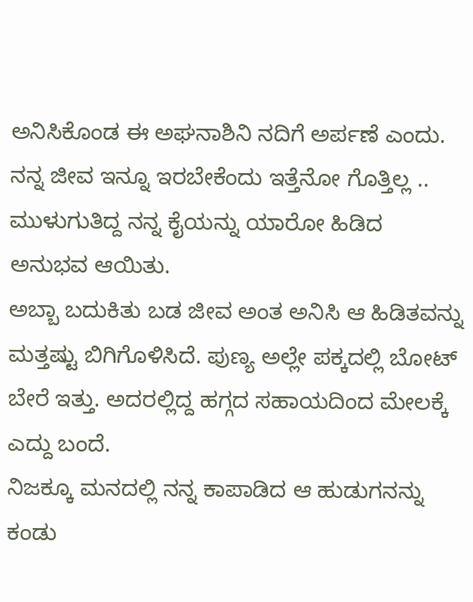ಅನಿಸಿಕೊಂಡ ಈ ಅಘನಾಶಿನಿ ನದಿಗೆ ಅರ್ಪಣೆ ಎಂದು. ನನ್ನ ಜೀವ ಇನ್ನೂ ಇರಬೇಕೆಂದು ಇತ್ತೆನೋ ಗೊತ್ತಿಲ್ಲ .. ಮುಳುಗುತಿದ್ದ ನನ್ನ ಕೈಯನ್ನು ಯಾರೋ ಹಿಡಿದ ಅನುಭವ ಆಯಿತು.
ಅಬ್ಬಾ ಬದುಕಿತು ಬಡ ಜೀವ ಅಂತ ಅನಿಸಿ ಆ ಹಿಡಿತವನ್ನು ಮತ್ತಷ್ಟು ಬಿಗಿಗೊಳಿಸಿದೆ. ಪುಣ್ಯ ಅಲ್ಲೇ ಪಕ್ಕದಲ್ಲಿ ಬೋಟ್ ಬೇರೆ ಇತ್ತು. ಅದರಲ್ಲಿದ್ದ ಹಗ್ಗದ ಸಹಾಯದಿಂದ ಮೇಲಕ್ಕೆ ಎದ್ದು ಬಂದೆ.
ನಿಜಕ್ಕೂ ಮನದಲ್ಲಿ ನನ್ನ ಕಾಪಾಡಿದ ಆ ಹುಡುಗನನ್ನು ಕಂಡು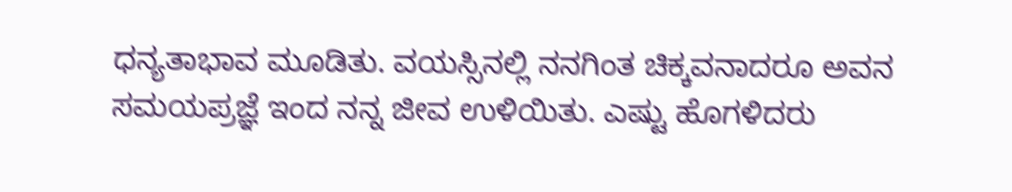ಧನ್ಯತಾಭಾವ ಮೂಡಿತು. ವಯಸ್ಸಿನಲ್ಲಿ ನನಗಿಂತ ಚಿಕ್ಕವನಾದರೂ ಅವನ ಸಮಯಪ್ರಜ್ಞೆ ಇಂದ ನನ್ನ ಜೀವ ಉಳಿಯಿತು. ಎಷ್ಟು ಹೊಗಳಿದರು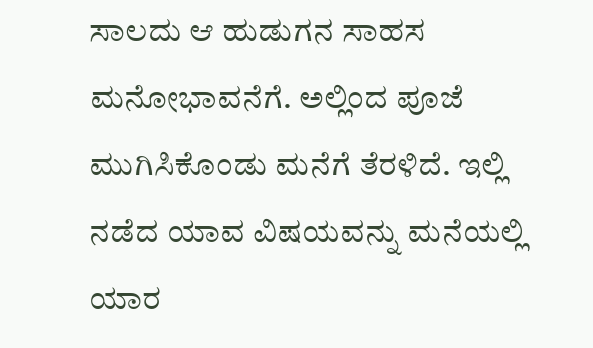ಸಾಲದು ಆ ಹುಡುಗನ ಸಾಹಸ ಮನೋಭಾವನೆಗೆ. ಅಲ್ಲಿಂದ ಪೂಜೆ ಮುಗಿಸಿಕೊಂಡು ಮನೆಗೆ ತೆರಳಿದೆ. ಇಲ್ಲಿ ನಡೆದ ಯಾವ ವಿಷಯವನ್ನು ಮನೆಯಲ್ಲಿ ಯಾರ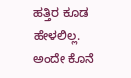ಹತ್ತಿರ ಕೂಡ ಹೇಳಲಿಲ್ಲ. ಅಂದೇ ಕೊನೆ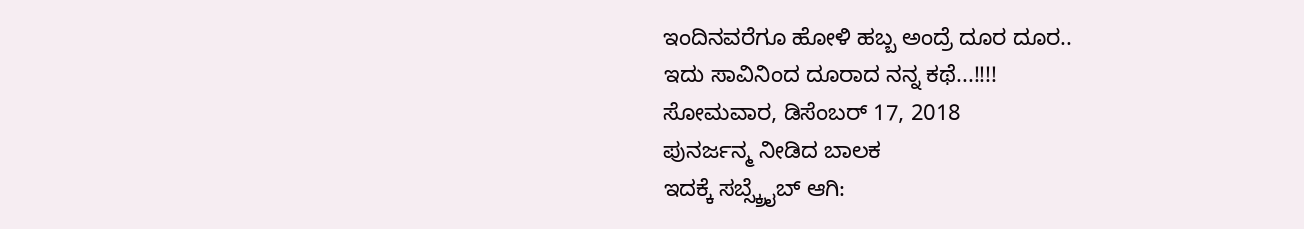ಇಂದಿನವರೆಗೂ ಹೋಳಿ ಹಬ್ಬ ಅಂದ್ರೆ ದೂರ ದೂರ..
ಇದು ಸಾವಿನಿಂದ ದೂರಾದ ನನ್ನ ಕಥೆ...!!!!
ಸೋಮವಾರ, ಡಿಸೆಂಬರ್ 17, 2018
ಪುನರ್ಜನ್ಮ ನೀಡಿದ ಬಾಲಕ
ಇದಕ್ಕೆ ಸಬ್ಸ್ಕ್ರೈಬ್ ಆಗಿ: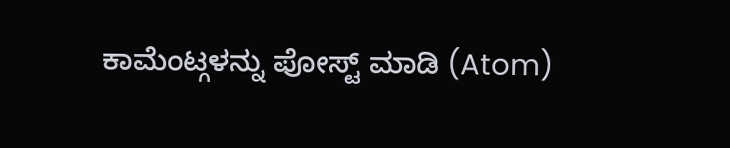ಕಾಮೆಂಟ್ಗಳನ್ನು ಪೋಸ್ಟ್ ಮಾಡಿ (Atom)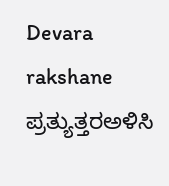Devara rakshane
ಪ್ರತ್ಯುತ್ತರಅಳಿಸಿ